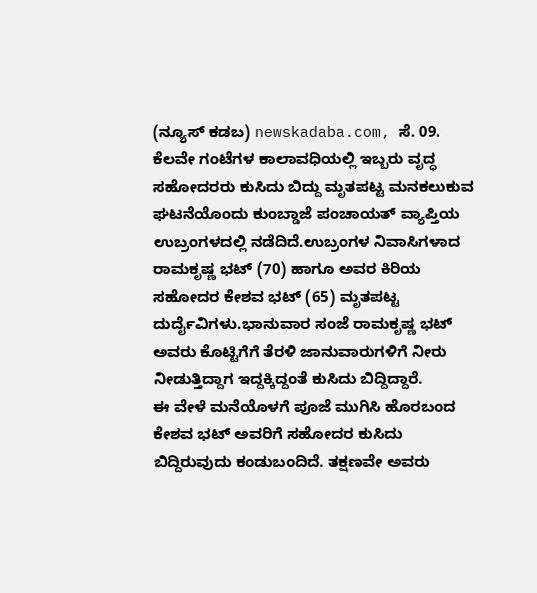(ನ್ಯೂಸ್ ಕಡಬ) newskadaba.com, ಸೆ. 09. ಕೆಲವೇ ಗಂಟೆಗಳ ಕಾಲಾವಧಿಯಲ್ಲಿ ಇಬ್ಬರು ವೃದ್ಧ ಸಹೋದರರು ಕುಸಿದು ಬಿದ್ದು ಮೃತಪಟ್ಟ ಮನಕಲುಕುವ ಘಟನೆಯೊಂದು ಕುಂಬ್ಡಾಜೆ ಪಂಚಾಯತ್ ವ್ಯಾಪ್ತಿಯ ಉಬ್ರಂಗಳದಲ್ಲಿ ನಡೆದಿದೆ.ಉಬ್ರಂಗಳ ನಿವಾಸಿಗಳಾದ ರಾಮಕೃಷ್ಣ ಭಟ್ (70) ಹಾಗೂ ಅವರ ಕಿರಿಯ ಸಹೋದರ ಕೇಶವ ಭಟ್ (65) ಮೃತಪಟ್ಟ ದುರ್ದೈವಿಗಳು.ಭಾನುವಾರ ಸಂಜೆ ರಾಮಕೃಷ್ಣ ಭಟ್ ಅವರು ಕೊಟ್ಟಿಗೆಗೆ ತೆರಳಿ ಜಾನುವಾರುಗಳಿಗೆ ನೀರು ನೀಡುತ್ತಿದ್ದಾಗ ಇದ್ದಕ್ಕಿದ್ದಂತೆ ಕುಸಿದು ಬಿದ್ದಿದ್ದಾರೆ.
ಈ ವೇಳೆ ಮನೆಯೊಳಗೆ ಪೂಜೆ ಮುಗಿಸಿ ಹೊರಬಂದ ಕೇಶವ ಭಟ್ ಅವರಿಗೆ ಸಹೋದರ ಕುಸಿದು ಬಿದ್ದಿರುವುದು ಕಂಡುಬಂದಿದೆ. ತಕ್ಷಣವೇ ಅವರು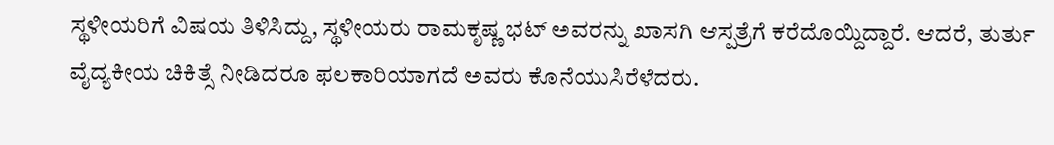ಸ್ಥಳೀಯರಿಗೆ ವಿಷಯ ತಿಳಿಸಿದ್ದು, ಸ್ಥಳೀಯರು ರಾಮಕೃಷ್ಣ ಭಟ್ ಅವರನ್ನು ಖಾಸಗಿ ಆಸ್ಪತ್ರೆಗೆ ಕರೆದೊಯ್ದಿದ್ದಾರೆ. ಆದರೆ, ತುರ್ತು ವೈದ್ಯಕೀಯ ಚಿಕಿತ್ಸೆ ನೀಡಿದರೂ ಫಲಕಾರಿಯಾಗದೆ ಅವರು ಕೊನೆಯುಸಿರೆಳೆದರು.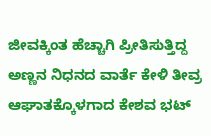ಜೀವಕ್ಕಿಂತ ಹೆಚ್ಚಾಗಿ ಪ್ರೀತಿಸುತ್ತಿದ್ದ ಅಣ್ಣನ ನಿಧನದ ವಾರ್ತೆ ಕೇಳಿ ತೀವ್ರ ಆಘಾತಕ್ಕೊಳಗಾದ ಕೇಶವ ಭಟ್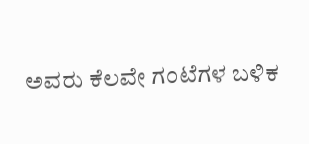ಅವರು ಕೆಲವೇ ಗಂಟೆಗಳ ಬಳಿಕ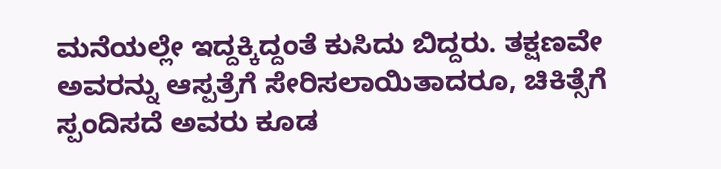ಮನೆಯಲ್ಲೇ ಇದ್ದಕ್ಕಿದ್ದಂತೆ ಕುಸಿದು ಬಿದ್ದರು. ತಕ್ಷಣವೇ ಅವರನ್ನು ಆಸ್ಪತ್ರೆಗೆ ಸೇರಿಸಲಾಯಿತಾದರೂ, ಚಿಕಿತ್ಸೆಗೆ ಸ್ಪಂದಿಸದೆ ಅವರು ಕೂಡ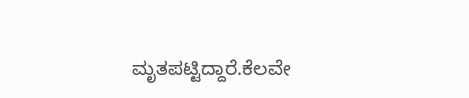ಮೃತಪಟ್ಟಿದ್ದಾರೆ.ಕೆಲವೇ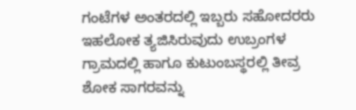ಗಂಟೆಗಳ ಅಂತರದಲ್ಲಿ ಇಬ್ಬರು ಸಹೋದರರು ಇಹಲೋಕ ತ್ಯಜಿಸಿರುವುದು ಉಬ್ರಂಗಳ ಗ್ರಾಮದಲ್ಲಿ ಹಾಗೂ ಕುಟುಂಬಸ್ಥರಲ್ಲಿ ತೀವ್ರ ಶೋಕ ಸಾಗರವನ್ನು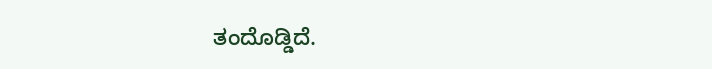ತಂದೊಡ್ಡಿದೆ.